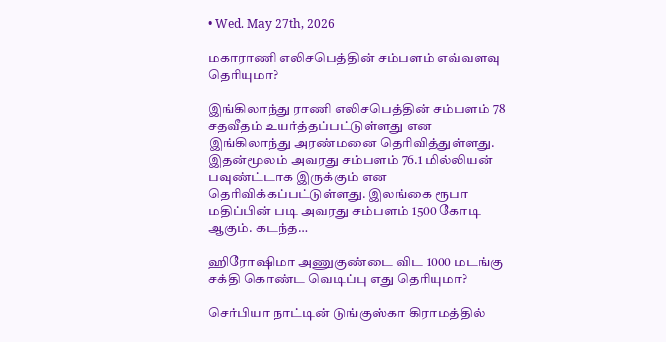• Wed. May 27th, 2026

மகாராணி எலிசபெத்தின் சம்பளம் எவ்வளவு தெரியுமா?

இங்கிலாந்து ராணி எலிசபெத்தின் சம்பளம் 78 சதவீதம் உயர்த்தப்பட்டுள்ளது என இங்கிலாந்து அரண்மனை தெரிவித்துள்ளது. இதன்மூலம் அவரது சம்பளம் 76.1 மில்லியன் பவுண்ட்டாக இருக்கும் என தெரிவிக்கப்பட்டுள்ளது. இலங்கை ரூபா மதிப்பின் படி அவரது சம்பளம் 1500 கோடி ஆகும். கடந்த…

ஹிரோஷிமா அணுகுண்டை விட 1000 மடங்கு சக்தி கொண்ட வெடிப்பு எது தெரியுமா?

செர்பியா நாட்டின் டுங்குஸ்கா கிராமத்தில்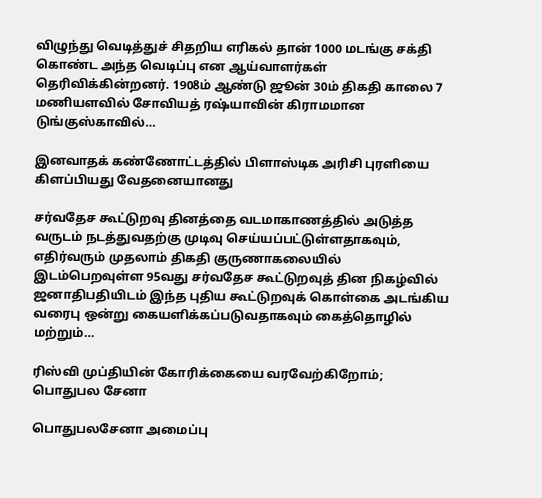விழுந்து வெடித்துச் சிதறிய எரிகல் தான் 1000 மடங்கு சக்தி கொண்ட அந்த வெடிப்பு என ஆய்வாளர்கள் தெரிவிக்கின்றனர். 1908ம் ஆண்டு ஜூன் 30ம் திகதி காலை 7 மணியளவில் சோவியத் ரஷ்யாவின் கிராமமான டுங்குஸ்காவில்…

இனவாதக் கண்ணோட்டத்தில் பிளாஸ்டிக அரிசி புரளியை கிளப்பியது வேதனையானது

சர்வதேச கூட்டுறவு தினத்தை வடமாகாணத்தில் அடுத்த வருடம் நடத்துவதற்கு முடிவு செய்யப்பட்டுள்ளதாகவும், எதிர்வரும் முதலாம் திகதி குருணாகலையில் இடம்பெறவுள்ள 95வது சர்வதேச கூட்டுறவுத் தின நிகழ்வில் ஜனாதிபதியிடம் இந்த புதிய கூட்டுறவுக் கொள்கை அடங்கிய வரைபு ஒன்று கையளிக்கப்படுவதாகவும் கைத்தொழில் மற்றும்…

ரிஸ்வி முப்தியின் கோரிக்கையை வரவேற்கிறோம்; பொதுபல சேனா

பொதுபலசேனா அமைப்பு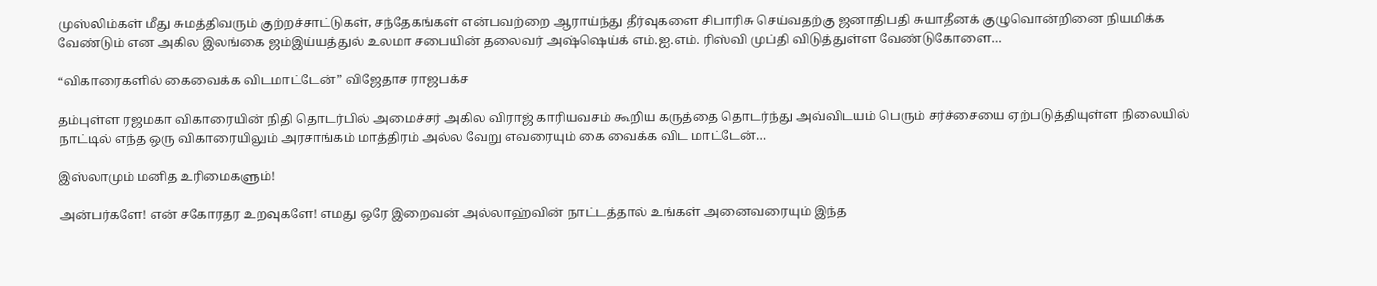முஸ்லிம்கள் மீது சுமத்திவரும் குற்றச்சாட்டுகள், சந்தேகங்கள் என்பவற்றை ஆராய்ந்து தீர்வுகளை சிபாரிசு செய்வதற்கு ஜனாதிபதி சுயாதீனக் குழுவொன்றினை நியமிக்க வேண்டும் என அகில இலங்கை ஜம்இய்யத்துல் உலமா சபையின் தலைவர் அஷ்ஷெய்க் எம்.ஐ.எம். ரிஸ்வி முப்தி விடுத்துள்ள வேண்டுகோளை…

“விகாரைகளில் கைவைக்க விடமாட்டேன்” விஜேதாச ராஜபக்ச

தம்புள்ள ரஜமகா விகாரையின் நிதி தொடர்பில் அமைச்சர் அகில விராஜ் காரியவசம் கூறிய கருத்தை தொடர்ந்து அவ்விடயம் பெரும் சர்ச்சையை ஏற்படுத்தியுள்ள நிலையில் நாட்டில் எந்த ஒரு விகாரையிலும் அரசாங்கம் மாத்திரம் அல்ல வேறு எவரையும் கை வைக்க விட மாட்டேன்…

இஸ்லாமும் மனித உரிமைகளும்!

அன்பர்களே! என் சகோரதர உறவுகளே! எமது ஒரே இறைவன் அல்லாஹ்வின் நாட்டத்தால் உங்கள் அனைவரையும் இந்த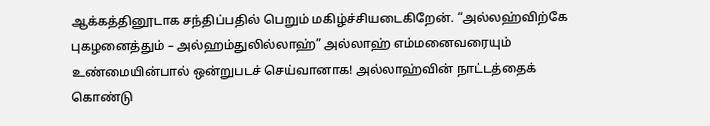ஆக்கத்தினூடாக சந்திப்பதில் பெறும் மகிழ்ச்சியடைகிறேன். “அல்லஹ்விற்கே புகழனைத்தும் – அல்ஹம்துலில்லாஹ்” அல்லாஹ் எம்மனைவரையும் உண்மையின்பால் ஒன்றுபடச் செய்வானாக! அல்லாஹ்வின் நாட்டத்தைக் கொண்டு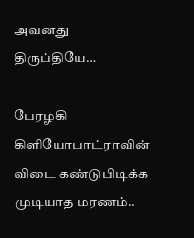அவனது திருப்தியே…

பேரழகி கிளியோபாட்ராவின் விடை கண்டுபிடிக்க முடியாத மரணம்..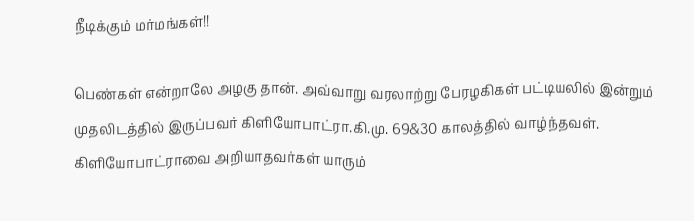நீடிக்கும் மர்மங்கள்!!

பெண்கள் என்றாலே அழகு தான். அவ்வாறு வரலாற்று பேரழகிகள் பட்டியலில் இன்றும் முதலிடத்தில் இருப்பவர் கிளியோபாட்ரா.கி.மு. 69&30 காலத்தில் வாழ்ந்தவள். கிளியோபாட்ராவை அறியாதவர்கள் யாரும்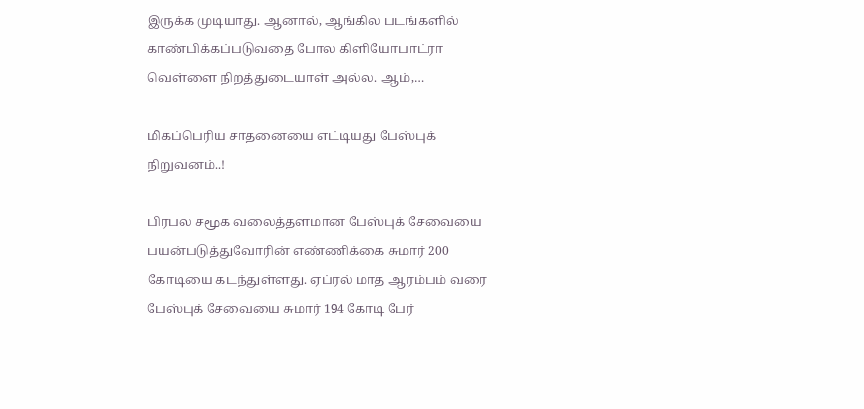இருக்க முடியாது. ஆனால், ஆங்கில படங்களில் காண்பிக்கப்படுவதை போல கிளியோபாட்ரா வெள்ளை நிறத்துடையாள் அல்ல. ஆம்,…

மிகப்பெரிய சாதனையை எட்டியது பேஸ்புக் நிறுவனம்..!

பிரபல சமூக வலைத்தளமான பேஸ்புக் சேவையை பயன்படுத்துவோரின் எண்ணிக்கை சுமார் 200 கோடியை கடந்துள்ளது. ஏப்ரல் மாத ஆரம்பம் வரை பேஸ்புக் சேவையை சுமார் 194 கோடி பேர்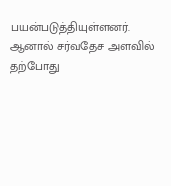பயன்படுத்தியுள்ளனர். ஆனால் சர்வதேச அளவில் தற்போது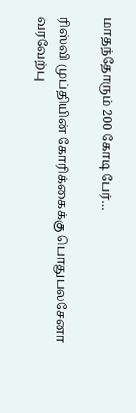மாதந்தோரும் 200 கோடி பேர்…

ரிஸ்வி முப்தியின் கோரிக்கைக்கு பொதுபலசேனா வரவேற்பு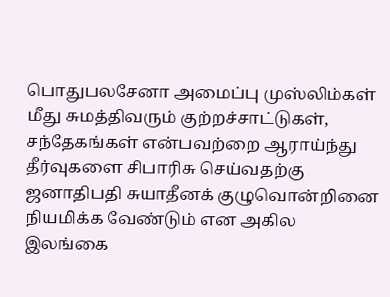பொதுபலசேனா அமைப்பு முஸ்லிம்கள் மீது சுமத்திவரும் குற்றச்சாட்டுகள், சந்தேகங்கள் என்பவற்றை ஆராய்ந்து தீர்வுகளை சிபாரிசு செய்வதற்கு ஜனாதிபதி சுயாதீனக் குழுவொன்றினை நியமிக்க வேண்டும் என அகில இலங்கை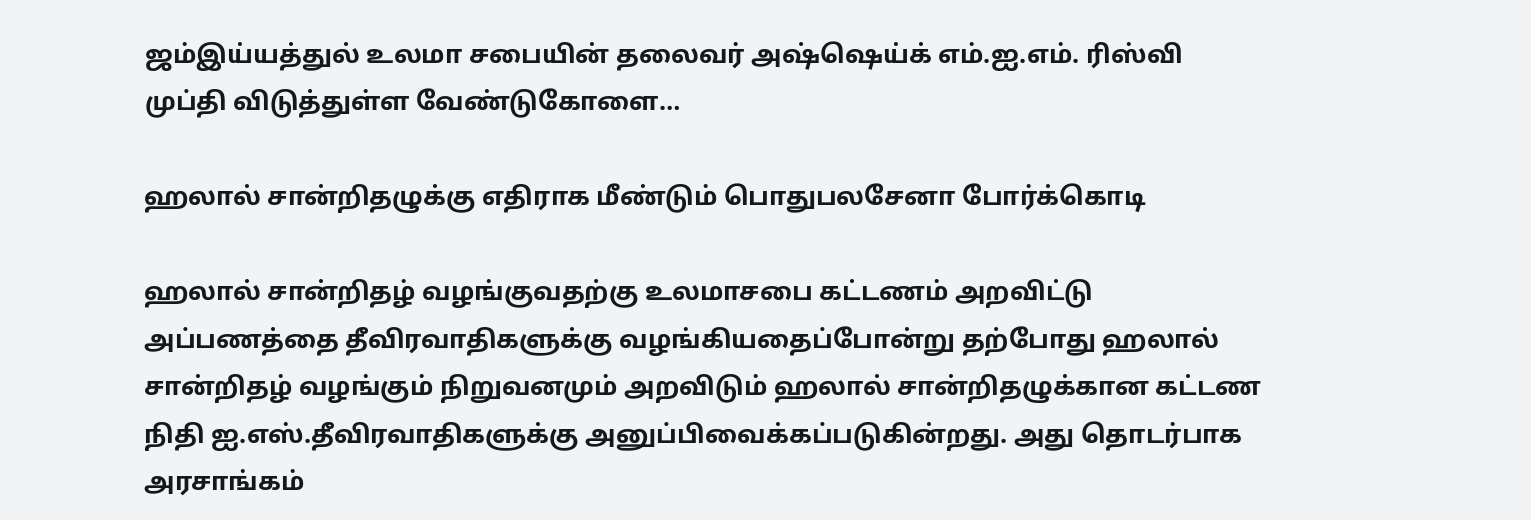ஜம்இய்யத்துல் உலமா சபையின் தலைவர் அஷ்ஷெய்க் எம்.ஐ.எம். ரிஸ்வி முப்தி விடுத்துள்ள வேண்டுகோளை…

ஹலால் சான்றிதழுக்கு எதிராக மீண்டும் பொதுபலசேனா போர்க்கொடி

ஹலால் சான்றிதழ் வழங்குவதற்கு உலமாசபை கட்டணம் அறவிட்டு அப்பணத்தை தீவிரவாதிகளுக்கு வழங்கியதைப்போன்று தற்போது ஹலால் சான்றிதழ் வழங்கும் நிறுவனமும் அறவிடும் ஹலால் சான்றிதழுக்கான கட்டண நிதி ஐ.எஸ்.தீவிரவாதிகளுக்கு அனுப்பிவைக்கப்படுகின்றது. அது தொடர்பாக அரசாங்கம்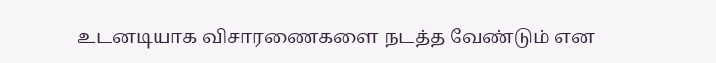உடனடியாக விசாரணைகளை நடத்த வேண்டும் என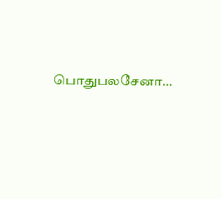பொதுபலசேனா…